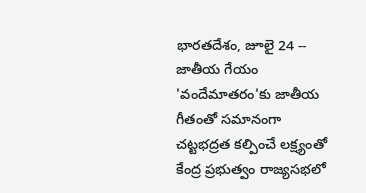భారతదేశం, జూలై 24 -- జాతీయ గేయం 'వందేమాతరం'కు జాతీయ గీతంతో సమానంగా చట్టభద్రత కల్పించే లక్ష్యంతో కేంద్ర ప్రభుత్వం రాజ్యసభలో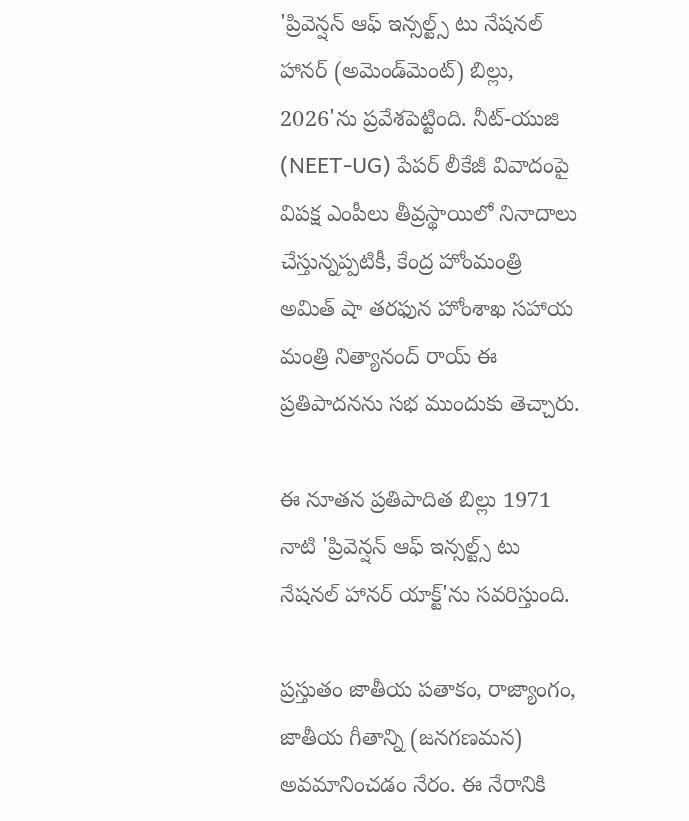'ప్రివెన్షన్ ఆఫ్ ఇన్సల్ట్స్ టు నేషనల్ హానర్ (అమెండ్‌మెంట్) బిల్లు, 2026'ను ప్రవేశపెట్టింది. నీట్-యుజి (NEET-UG) పేపర్ లీకేజీ వివాదంపై విపక్ష ఎంపీలు తీవ్రస్థాయిలో నినాదాలు చేస్తున్నప్పటికీ, కేంద్ర హోంమంత్రి అమిత్ షా తరఫున హోంశాఖ సహాయ మంత్రి నిత్యానంద్ రాయ్ ఈ ప్రతిపాదనను సభ ముందుకు తెచ్చారు.

ఈ నూతన ప్రతిపాదిత బిల్లు 1971 నాటి 'ప్రివెన్షన్ ఆఫ్ ఇన్సల్ట్స్ టు నేషనల్ హానర్ యాక్ట్'ను సవరిస్తుంది.

ప్రస్తుతం జాతీయ పతాకం, రాజ్యాంగం, జాతీయ గీతాన్ని (జనగణమన) అవమానించడం నేరం. ఈ నేరానికి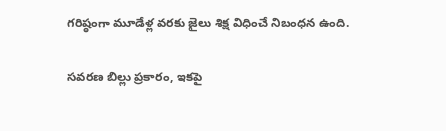గరిష్ఠంగా మూడేళ్ల వరకు జైలు శిక్ష విధించే నిబంధన ఉంది.

సవరణ బిల్లు ప్రకారం, ఇకపై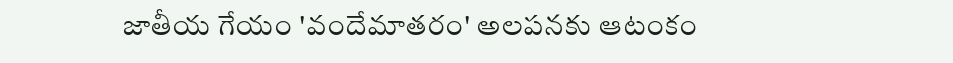జాతీయ గేయం 'వందేమాతరం' అలపనకు ఆటంకం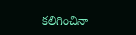కలిగించినా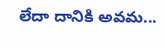లేదా దానికి అవమ...